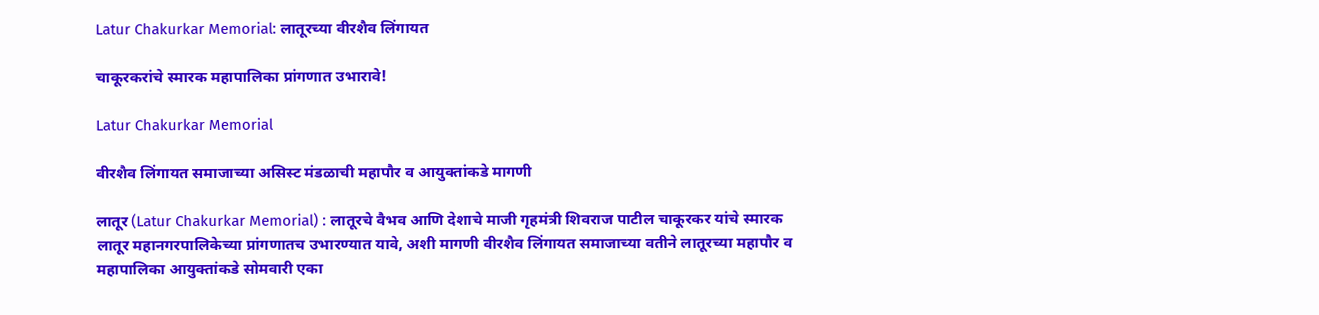Latur Chakurkar Memorial: लातूरच्या वीरशैव लिंगायत

चाकूरकरांचे स्मारक महापालिका प्रांगणात उभारावे!

Latur Chakurkar Memorial

वीरशैव लिंगायत समाजाच्या असिस्ट मंडळाची महापौर व आयुक्तांकडे मागणी

लातूर (Latur Chakurkar Memorial) : लातूरचे वैभव आणि देशाचे माजी गृहमंत्री शिवराज पाटील चाकूरकर यांचे स्मारक लातूर महानगरपालिकेच्या प्रांगणातच उभारण्यात यावे, अशी मागणी वीरशैव लिंगायत समाजाच्या वतीने लातूरच्या महापौर व महापालिका आयुक्तांकडे सोमवारी एका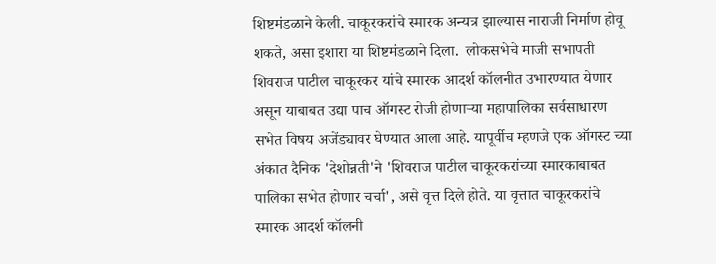शिष्टमंडळाने केली. चाकूरकरांचे स्मारक अन्यत्र झाल्यास नाराजी निर्माण होवू शकते, असा इशारा या शिष्टमंडळाने दिला.  लोकसभेचे माजी सभापती शिवराज पाटील चाकूरकर यांचे स्मारक आदर्श कॉलनीत उभारण्यात येणार असून याबाबत उद्या पाच ऑगस्ट रोजी होणाऱ्या महापालिका सर्वसाधारण सभेत विषय अजेंड्यावर घेण्यात आला आहे. यापूर्वीच म्हणजे एक ऑगस्ट च्या अंकात दैनिक 'देशोन्नती'ने 'शिवराज पाटील चाकूरकरांच्या स्मारकाबाबत पालिका सभेत होणार चर्चा', असे वृत्त दिले होते. या वृत्तात चाकूरकरांचे स्मारक आदर्श कॉलनी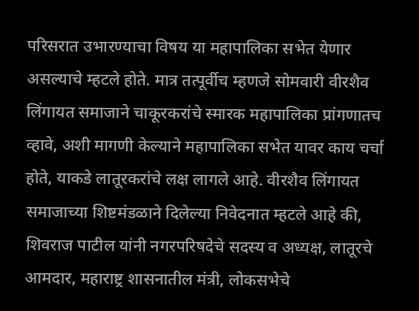परिसरात उभारण्याचा विषय या महापालिका सभेत येणार असल्याचे म्हटले होते. मात्र तत्पूर्वीच म्हणजे सोमवारी वीरशैव लिंगायत समाजाने चाकूरकरांचे स्मारक महापालिका प्रांगणातच व्हावे, अशी मागणी केल्याने महापालिका सभेत यावर काय चर्चा होते, याकडे लातूरकरांचे लक्ष लागले आहे. वीरशैव लिंगायत समाजाच्या शिष्टमंडळाने दिलेल्या निवेदनात म्हटले आहे की, शिवराज पाटील यांनी नगरपरिषदेचे सदस्य व अध्यक्ष, लातूरचे आमदार, महाराष्ट्र शासनातील मंत्री, लोकसभेचे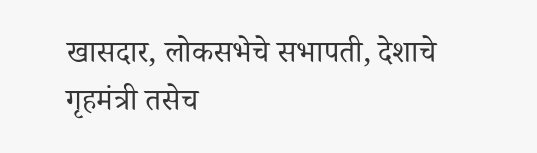खासदार, लोकसभेचे सभापती, देशाचे गृहमंत्री तसेच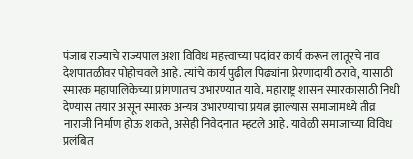पंजाब राज्याचे राज्यपाल अशा विविध महत्त्वाच्या पदांवर कार्य करून लातूरचे नाव देशपातळीवर पोहोचवले आहे. त्यांचे कार्य पुढील पिढ्यांना प्रेरणादायी ठरावे, यासाठी स्मारक महापालिकेच्या प्रांगणातच उभारण्यात यावे. महाराष्ट्र शासन स्मारकासाठी निधी देण्यास तयार असून स्मारक अन्यत्र उभारण्याचा प्रयत्न झाल्यास समाजामध्ये तीव्र नाराजी निर्माण होऊ शकते, असेही निवेदनात म्हटले आहे. यावेळी समाजाच्या विविध प्रलंबित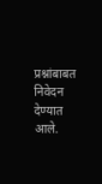प्रश्नांबाबत निवेदन देण्यात आले.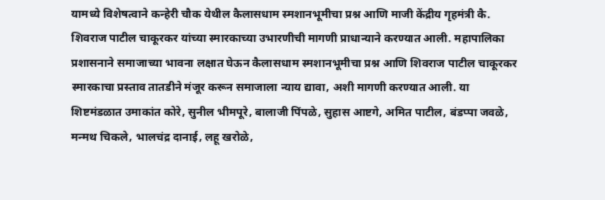यामध्ये विशेषत्वाने कन्हेरी चौक येथील कैलासधाम स्मशानभूमीचा प्रश्न आणि माजी केंद्रीय गृहमंत्री कै. शिवराज पाटील चाकूरकर यांच्या स्मारकाच्या उभारणीची मागणी प्राधान्याने करण्यात आली. महापालिका प्रशासनाने समाजाच्या भावना लक्षात घेऊन कैलासधाम स्मशानभूमीचा प्रश्न आणि शिवराज पाटील चाकूरकर स्मारकाचा प्रस्ताव तातडीने मंजूर करून समाजाला न्याय द्यावा, अशी मागणी करण्यात आली. या शिष्टमंडळात उमाकांत कोरे, सुनील भीमपूरे, बालाजी पिंपळे, सुहास आष्टगे, अमित पाटील, बंडप्पा जवळे, मन्मथ चिकले, भालचंद्र दानाई, लहू खरोळे,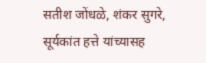सतीश जोंधळे, शंकर सुगरे, सूर्यकांत हत्ते यांच्यासह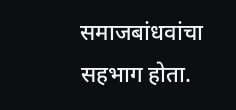समाजबांधवांचा सहभाग होता.